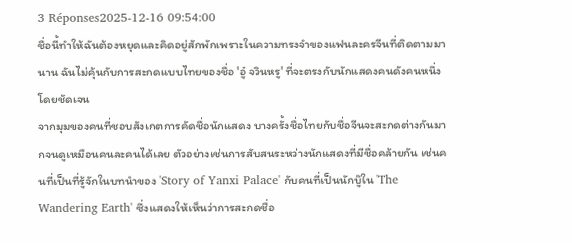3 Réponses2025-12-16 09:54:00
ชื่อนี้ทำให้ฉันต้องหยุดและคิดอยู่สักพักเพราะในความทรงจำของแฟนละครจีนที่ติดตามมานาน ฉันไม่คุ้นกับการสะกดแบบไทยของชื่อ 'อู๋ จวินหรู' ที่จะตรงกับนักแสดงคนดังคนหนึ่งโดยชัดเจน
จากมุมของคนที่ชอบสังเกตการคัดชื่อนักแสดง บางครั้งชื่อไทยกับชื่อจีนจะสะกดต่างกันมากจนดูเหมือนคนละคนได้เลย ตัวอย่างเช่นการสับสนระหว่างนักแสดงที่มีชื่อคล้ายกัน เช่นคนที่เป็นที่รู้จักในบทนำของ 'Story of Yanxi Palace' กับคนที่เป็นนักบู๊ใน 'The Wandering Earth' ซึ่งแสดงให้เห็นว่าการสะกดชื่อ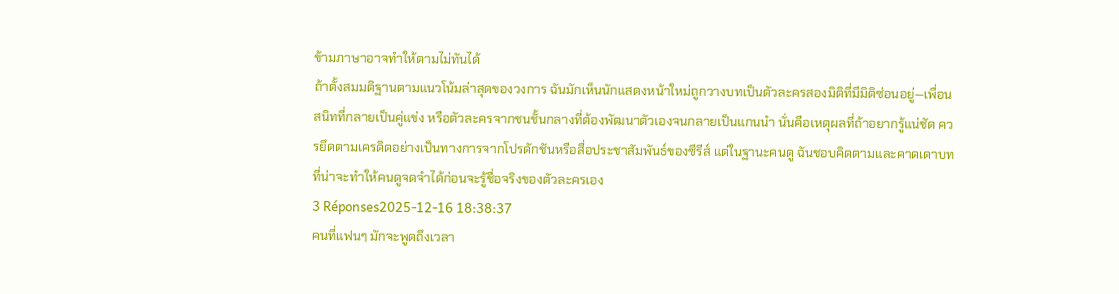ข้ามภาษาอาจทำให้ตามไม่ทันได้
ถ้าตั้งสมมติฐานตามแนวโน้มล่าสุดของวงการ ฉันมักเห็นนักแสดงหน้าใหม่ถูกวางบทเป็นตัวละครสองมิติที่มีมิติซ่อนอยู่—เพื่อนสนิทที่กลายเป็นคู่แข่ง หรือตัวละครจากชนชั้นกลางที่ต้องพัฒนาตัวเองจนกลายเป็นแกนนำ นั่นคือเหตุผลที่ถ้าอยากรู้แน่ชัด ควรยึดตามเครดิตอย่างเป็นทางการจากโปรดักชันหรือสื่อประชาสัมพันธ์ของซีรีส์ แต่ในฐานะคนดู ฉันชอบคิดตามและคาดเดาบทที่น่าจะทำให้คนดูจดจำได้ก่อนจะรู้ชื่อจริงของตัวละครเอง
3 Réponses2025-12-16 18:38:37
คนที่แฟนๆ มักจะพูดถึงเวลา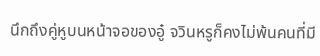นึกถึงคู่หูบนหน้าจอของอู๋ จวินหรูก็คงไม่พ้นคนที่มี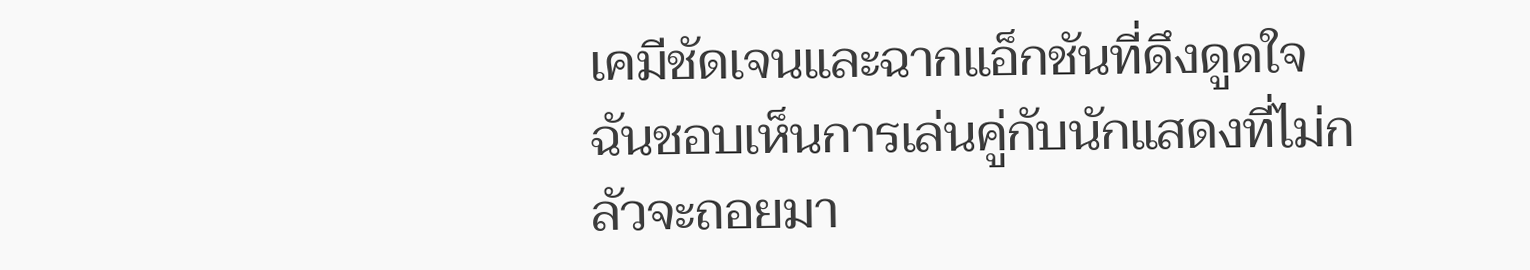เคมีชัดเจนและฉากแอ็กชันที่ดึงดูดใจ
ฉันชอบเห็นการเล่นคู่กับนักแสดงที่ไม่กลัวจะถอยมา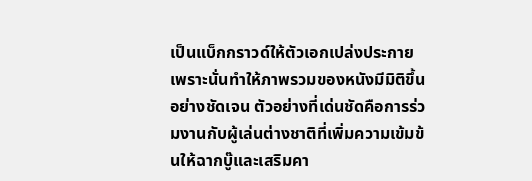เป็นแบ็กกราวด์ให้ตัวเอกเปล่งประกาย เพราะนั่นทำให้ภาพรวมของหนังมีมิติขึ้นอย่างชัดเจน ตัวอย่างที่เด่นชัดคือการร่วมงานกับผู้เล่นต่างชาติที่เพิ่มความเข้มข้นให้ฉากบู๊และเสริมคา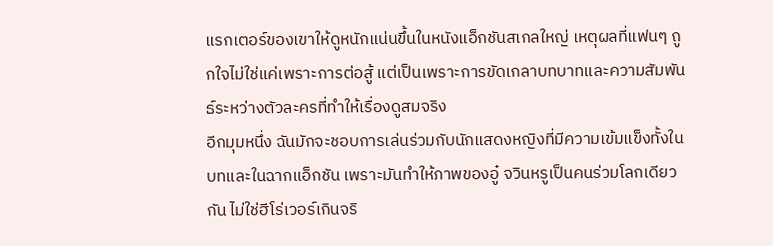แรกเตอร์ของเขาให้ดูหนักแน่นขึ้นในหนังแอ็กชันสเกลใหญ่ เหตุผลที่แฟนๆ ถูกใจไม่ใช่แค่เพราะการต่อสู้ แต่เป็นเพราะการขัดเกลาบทบาทและความสัมพันธ์ระหว่างตัวละครที่ทำให้เรื่องดูสมจริง
อีกมุมหนึ่ง ฉันมักจะชอบการเล่นร่วมกับนักแสดงหญิงที่มีความเข้มแข็งทั้งในบทและในฉากแอ็กชัน เพราะมันทำให้ภาพของอู๋ จวินหรูเป็นคนร่วมโลกเดียวกัน ไม่ใช่ฮีโร่เวอร์เกินจริ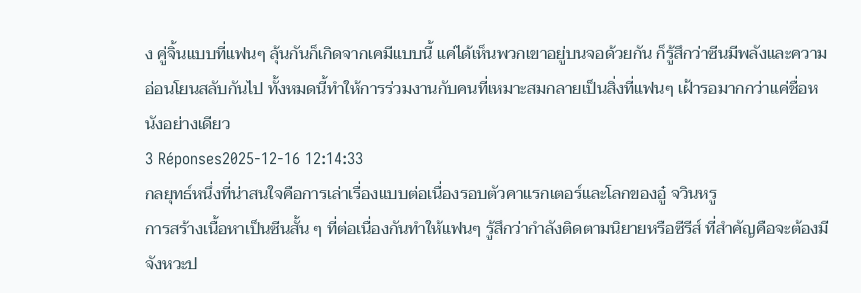ง คู่จิ้นแบบที่แฟนๆ ลุ้นกันก็เกิดจากเคมีแบบนี้ แค่ได้เห็นพวกเขาอยู่บนจอด้วยกัน ก็รู้สึกว่าซีนมีพลังและความอ่อนโยนสลับกันไป ทั้งหมดนี้ทำให้การร่วมงานกับคนที่เหมาะสมกลายเป็นสิ่งที่แฟนๆ เฝ้ารอมากกว่าแค่ชื่อหนังอย่างเดียว
3 Réponses2025-12-16 12:14:33
กลยุทธ์หนึ่งที่น่าสนใจคือการเล่าเรื่องแบบต่อเนื่องรอบตัวคาแรกเตอร์และโลกของอู๋ จวินหรู
การสร้างเนื้อหาเป็นซีนสั้น ๆ ที่ต่อเนื่องกันทำให้แฟนๆ รู้สึกว่ากำลังติดตามนิยายหรือซีรีส์ ที่สำคัญคือจะต้องมีจังหวะป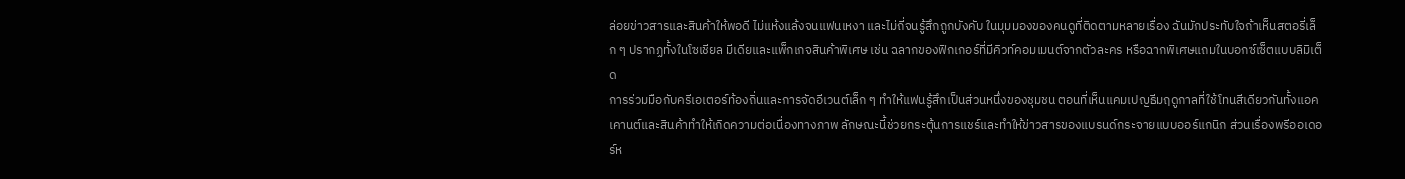ล่อยข่าวสารและสินค้าให้พอดี ไม่แห้งแล้งจนแฟนเหงา และไม่ถี่จนรู้สึกถูกบังคับ ในมุมมองของคนดูที่ติดตามหลายเรื่อง ฉันมักประทับใจถ้าเห็นสตอรี่เล็ก ๆ ปรากฏทั้งในโซเชียล มีเดียและแพ็กเกจสินค้าพิเศษ เช่น ฉลากของฟิกเกอร์ที่มีคิวท์คอมเมนต์จากตัวละคร หรือฉากพิเศษแถมในบอกซ์เซ็ตแบบลิมิเต็ด
การร่วมมือกับครีเอเตอร์ท้องถิ่นและการจัดอีเวนต์เล็ก ๆ ทำให้แฟนรู้สึกเป็นส่วนหนึ่งของชุมชน ตอนที่เห็นแคมเปญธีมฤดูกาลที่ใช้โทนสีเดียวกันทั้งแอคเคานต์และสินค้าทำให้เกิดความต่อเนื่องทางภาพ ลักษณะนี้ช่วยกระตุ้นการแชร์และทำให้ข่าวสารของแบรนด์กระจายแบบออร์แกนิก ส่วนเรื่องพรีออเดอร์ห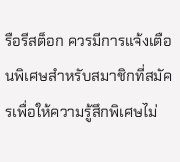รือรีสต็อก ควรมีการแจ้งเตือนพิเศษสำหรับสมาชิกที่สมัครเพื่อให้ความรู้สึกพิเศษไม่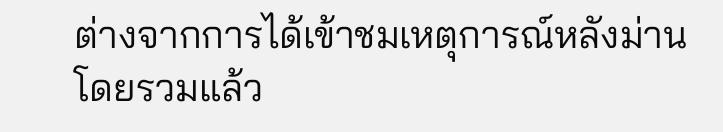ต่างจากการได้เข้าชมเหตุการณ์หลังม่าน โดยรวมแล้ว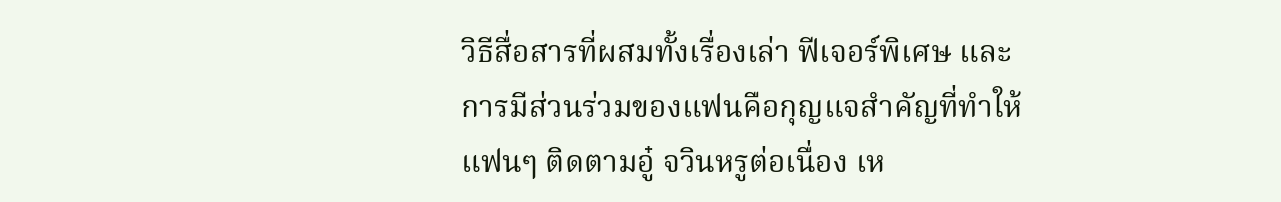วิธีสื่อสารที่ผสมทั้งเรื่องเล่า ฟีเจอร์พิเศษ และการมีส่วนร่วมของแฟนคือกุญแจสำคัญที่ทำให้แฟนๆ ติดตามอู๋ จวินหรูต่อเนื่อง เห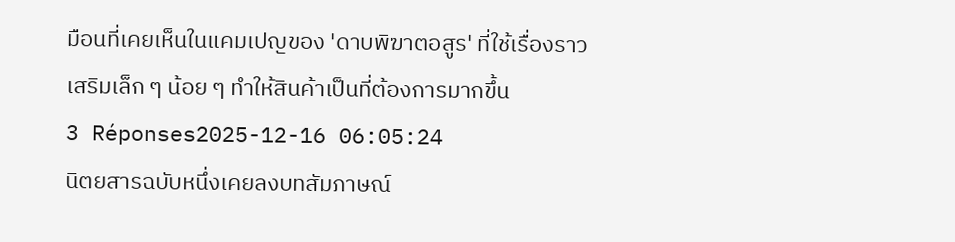มือนที่เคยเห็นในแคมเปญของ 'ดาบพิฆาตอสูร' ที่ใช้เรื่องราวเสริมเล็ก ๆ น้อย ๆ ทำให้สินค้าเป็นที่ต้องการมากขึ้น
3 Réponses2025-12-16 06:05:24
นิตยสารฉบับหนึ่งเคยลงบทสัมภาษณ์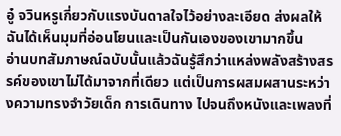อู๋ จวินหรูเกี่ยวกับแรงบันดาลใจไว้อย่างละเอียด ส่งผลให้ฉันได้เห็นมุมที่อ่อนโยนและเป็นกันเองของเขามากขึ้น
อ่านบทสัมภาษณ์ฉบับนั้นแล้วฉันรู้สึกว่าแหล่งพลังสร้างสรรค์ของเขาไม่ได้มาจากที่เดียว แต่เป็นการผสมผสานระหว่างความทรงจำวัยเด็ก การเดินทาง ไปจนถึงหนังและเพลงที่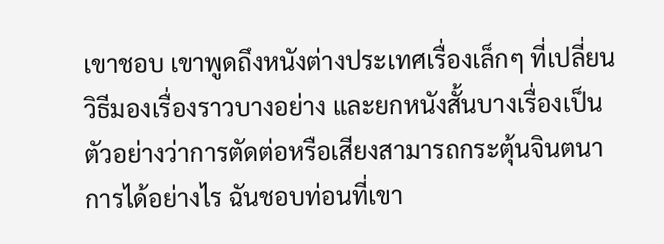เขาชอบ เขาพูดถึงหนังต่างประเทศเรื่องเล็กๆ ที่เปลี่ยนวิธีมองเรื่องราวบางอย่าง และยกหนังสั้นบางเรื่องเป็นตัวอย่างว่าการตัดต่อหรือเสียงสามารถกระตุ้นจินตนาการได้อย่างไร ฉันชอบท่อนที่เขา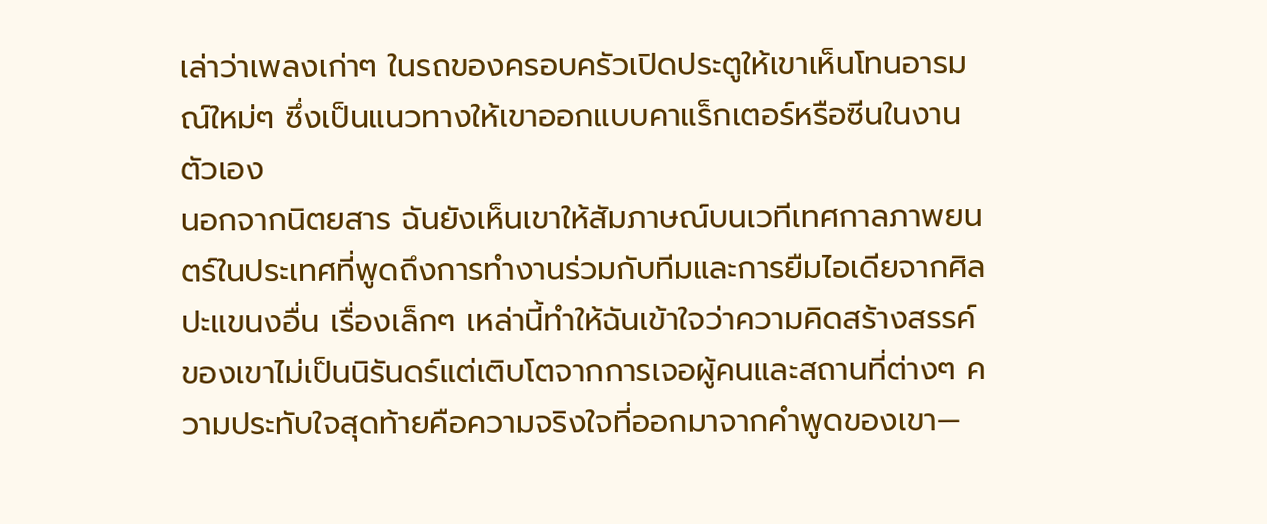เล่าว่าเพลงเก่าๆ ในรถของครอบครัวเปิดประตูให้เขาเห็นโทนอารมณ์ใหม่ๆ ซึ่งเป็นแนวทางให้เขาออกแบบคาแร็กเตอร์หรือซีนในงานตัวเอง
นอกจากนิตยสาร ฉันยังเห็นเขาให้สัมภาษณ์บนเวทีเทศกาลภาพยนตร์ในประเทศที่พูดถึงการทำงานร่วมกับทีมและการยืมไอเดียจากศิลปะแขนงอื่น เรื่องเล็กๆ เหล่านี้ทำให้ฉันเข้าใจว่าความคิดสร้างสรรค์ของเขาไม่เป็นนิรันดร์แต่เติบโตจากการเจอผู้คนและสถานที่ต่างๆ ความประทับใจสุดท้ายคือความจริงใจที่ออกมาจากคำพูดของเขา—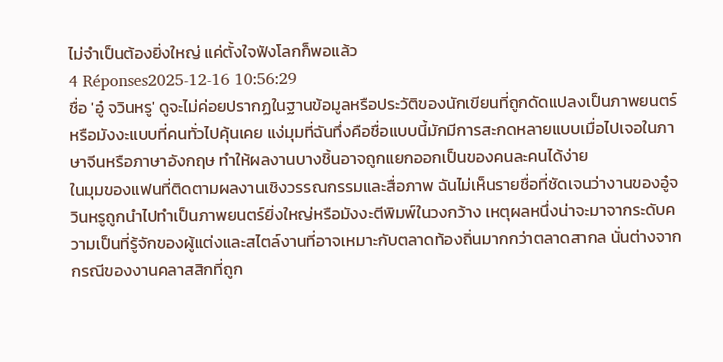ไม่จำเป็นต้องยิ่งใหญ่ แค่ตั้งใจฟังโลกก็พอแล้ว
4 Réponses2025-12-16 10:56:29
ชื่อ 'อู๋ จวินหรู' ดูจะไม่ค่อยปรากฏในฐานข้อมูลหรือประวัติของนักเขียนที่ถูกดัดแปลงเป็นภาพยนตร์หรือมังงะแบบที่คนทั่วไปคุ้นเคย แง่มุมที่ฉันทึ่งคือชื่อแบบนี้มักมีการสะกดหลายแบบเมื่อไปเจอในภาษาจีนหรือภาษาอังกฤษ ทำให้ผลงานบางชิ้นอาจถูกแยกออกเป็นของคนละคนได้ง่าย
ในมุมของแฟนที่ติดตามผลงานเชิงวรรณกรรมและสื่อภาพ ฉันไม่เห็นรายชื่อที่ชัดเจนว่างานของอู๋จวินหรูถูกนำไปทำเป็นภาพยนตร์ยิ่งใหญ่หรือมังงะตีพิมพ์ในวงกว้าง เหตุผลหนึ่งน่าจะมาจากระดับความเป็นที่รู้จักของผู้แต่งและสไตล์งานที่อาจเหมาะกับตลาดท้องถิ่นมากกว่าตลาดสากล นั่นต่างจากกรณีของงานคลาสสิกที่ถูก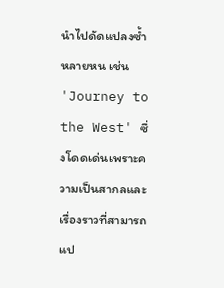นำไปดัดแปลงซ้ำหลายหน เช่น 'Journey to the West' ซึ่งโดดเด่นเพราะความเป็นสากลและเรื่องราวที่สามารถแป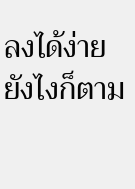ลงได้ง่าย
ยังไงก็ตาม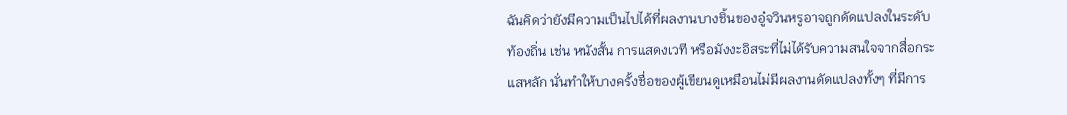ฉันคิดว่ายังมีความเป็นไปได้ที่ผลงานบางชิ้นของอู๋จวินหรูอาจถูกดัดแปลงในระดับท้องถิ่น เช่น หนังสั้น การแสดงเวที หรือมังงะอิสระที่ไม่ได้รับความสนใจจากสื่อกระแสหลัก นั่นทำให้บางครั้งชื่อของผู้เขียนดูเหมือนไม่มีผลงานดัดแปลงทั้งๆ ที่มีการ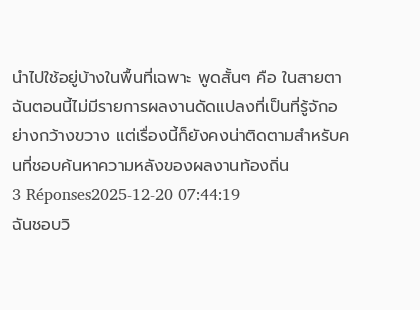นำไปใช้อยู่บ้างในพื้นที่เฉพาะ พูดสั้นๆ คือ ในสายตาฉันตอนนี้ไม่มีรายการผลงานดัดแปลงที่เป็นที่รู้จักอย่างกว้างขวาง แต่เรื่องนี้ก็ยังคงน่าติดตามสำหรับคนที่ชอบค้นหาความหลังของผลงานท้องถิ่น
3 Réponses2025-12-20 07:44:19
ฉันชอบวิ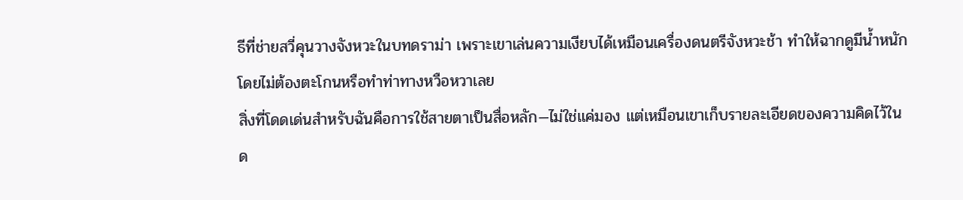ธีที่ช่ายสวี่คุนวางจังหวะในบทดราม่า เพราะเขาเล่นความเงียบได้เหมือนเครื่องดนตรีจังหวะช้า ทำให้ฉากดูมีน้ำหนักโดยไม่ต้องตะโกนหรือทำท่าทางหวือหวาเลย
สิ่งที่โดดเด่นสำหรับฉันคือการใช้สายตาเป็นสื่อหลัก—ไม่ใช่แค่มอง แต่เหมือนเขาเก็บรายละเอียดของความคิดไว้ในด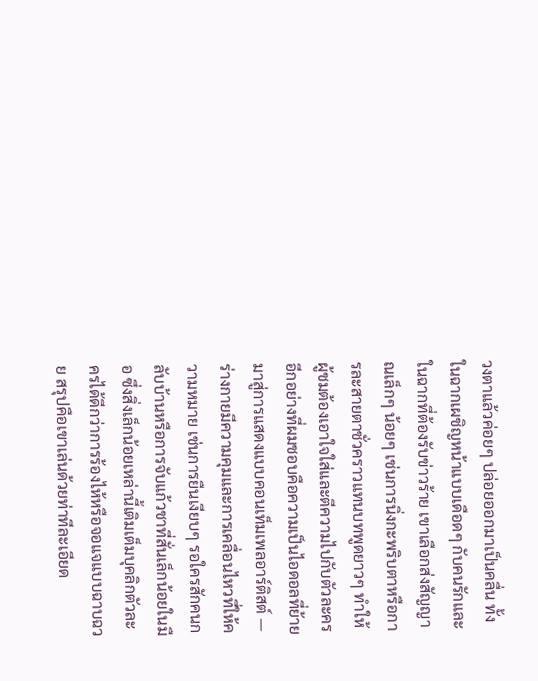วงตาแล้วค่อยๆ ปล่อยออกมาเป็นคลื่น ทั้งในฉากเผชิญหน้าแบบเดือดๆ กับคนรักและในฉากที่ต้องรับข่าวร้าย เขาเลือกส่งสัญญาณเล็กๆ น้อยๆ เช่นการนิ่งกะพริบตาหรือการละสายตาชั่วคราวแทนบทพูดยาวๆ ทำให้ผู้ชมต้องเอาใจใส่และตีความไปกับตัวละคร
อีกอย่างที่ผมชอบคือความเป็นไอดอลที่ย้ายมาสู่การแสดงแบบคอนเท็มเพลอาร์ติสต์ — ร่างกายมีความคุมและการเคลื่อนไหวที่ให้ความหมาย เช่นการยืนเงียบๆ รอใครสักคนกลับบ้านหรือการจับแก้วชาที่สั่นเล็กน้อยในมือ ซึ่งสิ่งเล็กน้อยเหล่านี้เติมเต็มบุคลิกตัวละครได้ดีกว่าการร้องไห้หรือจอแจแบบฉาบฉวย สรุปคือเขาเล่นด้วยท่าทีละเอียด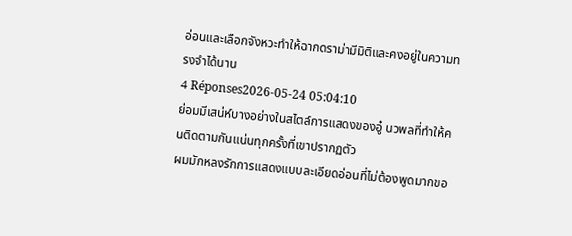อ่อนและเลือกจังหวะทำให้ฉากดราม่ามีมิติและคงอยู่ในความทรงจำได้นาน
4 Réponses2026-05-24 05:04:10
ย่อมมีเสน่ห์บางอย่างในสไตล์การแสดงของอู๋ นวพลที่ทำให้คนติดตามกันแน่นทุกครั้งที่เขาปรากฏตัว
ผมมักหลงรักการแสดงแบบละเอียดอ่อนที่ไม่ต้องพูดมากขอ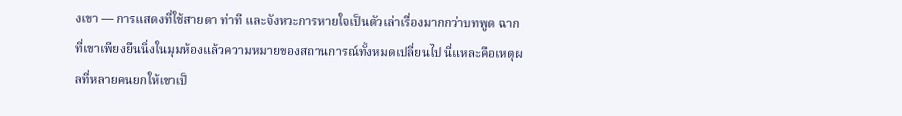งเขา — การแสดงที่ใช้สายตา ท่าที และจังหวะการหายใจเป็นตัวเล่าเรื่องมากกว่าบทพูด ฉากที่เขาเพียงยืนนิ่งในมุมห้องแล้วความหมายของสถานการณ์ทั้งหมดเปลี่ยนไป นี่แหละคือเหตุผลที่หลายคนยกให้เขาเป็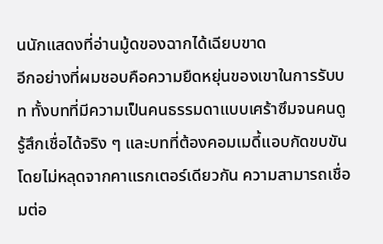นนักแสดงที่อ่านมู้ดของฉากได้เฉียบขาด
อีกอย่างที่ผมชอบคือความยืดหยุ่นของเขาในการรับบท ทั้งบทที่มีความเป็นคนธรรมดาแบบเศร้าซึมจนคนดูรู้สึกเชื่อได้จริง ๆ และบทที่ต้องคอมเมดี้แอบกัดขบขันโดยไม่หลุดจากคาแรกเตอร์เดียวกัน ความสามารถเชื่อมต่อ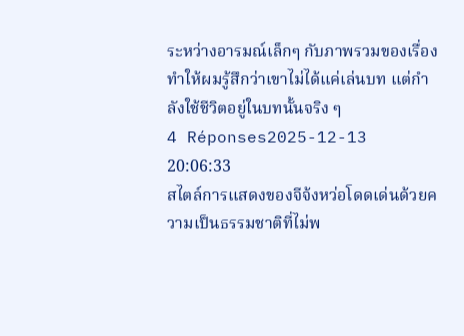ระหว่างอารมณ์เล็กๆ กับภาพรวมของเรื่องทำให้ผมรู้สึกว่าเขาไม่ได้แค่เล่นบท แต่กำลังใช้ชีวิตอยู่ในบทนั้นจริง ๆ
4 Réponses2025-12-13 20:06:33
สไตล์การแสดงของจีจ้งหว่อโดดเด่นด้วยความเป็นธรรมชาติที่ไม่พ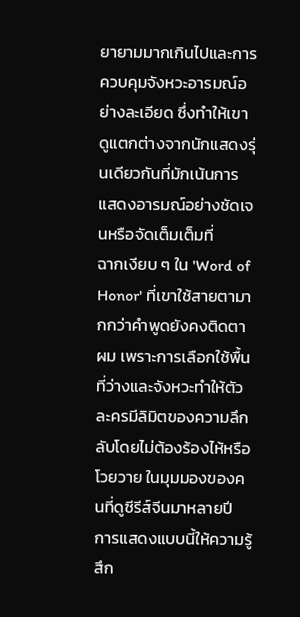ยายามมากเกินไปและการควบคุมจังหวะอารมณ์อย่างละเอียด ซึ่งทำให้เขาดูแตกต่างจากนักแสดงรุ่นเดียวกันที่มักเน้นการแสดงอารมณ์อย่างชัดเจนหรือจัดเต็มเต็มที่
ฉากเงียบ ๆ ใน 'Word of Honor' ที่เขาใช้สายตามากกว่าคำพูดยังคงติดตาผม เพราะการเลือกใช้พื้นที่ว่างและจังหวะทำให้ตัวละครมีลิมิตของความลึกลับโดยไม่ต้องร้องไห้หรือโวยวาย ในมุมมองของคนที่ดูซีรีส์จีนมาหลายปี การแสดงแบบนี้ให้ความรู้สึก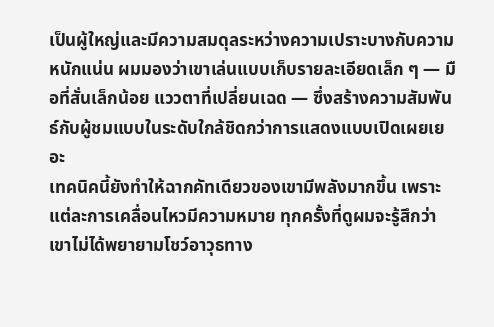เป็นผู้ใหญ่และมีความสมดุลระหว่างความเปราะบางกับความหนักแน่น ผมมองว่าเขาเล่นแบบเก็บรายละเอียดเล็ก ๆ — มือที่สั่นเล็กน้อย แววตาที่เปลี่ยนเฉด — ซึ่งสร้างความสัมพันธ์กับผู้ชมแบบในระดับใกล้ชิดกว่าการแสดงแบบเปิดเผยเยอะ
เทคนิคนี้ยังทำให้ฉากคัทเดียวของเขามีพลังมากขึ้น เพราะแต่ละการเคลื่อนไหวมีความหมาย ทุกครั้งที่ดูผมจะรู้สึกว่าเขาไม่ได้พยายามโชว์อาวุธทาง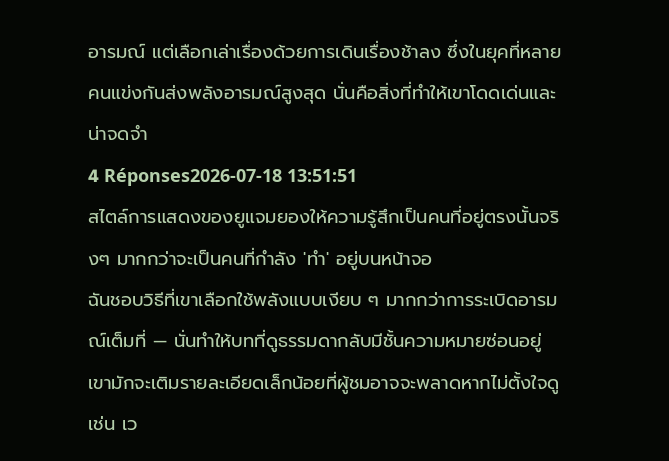อารมณ์ แต่เลือกเล่าเรื่องด้วยการเดินเรื่องช้าลง ซึ่งในยุคที่หลายคนแข่งกันส่งพลังอารมณ์สูงสุด นั่นคือสิ่งที่ทำให้เขาโดดเด่นและน่าจดจำ
4 Réponses2026-07-18 13:51:51
สไตล์การแสดงของยูแจมยองให้ความรู้สึกเป็นคนที่อยู่ตรงนั้นจริงๆ มากกว่าจะเป็นคนที่กำลัง 'ทำ' อยู่บนหน้าจอ
ฉันชอบวิธีที่เขาเลือกใช้พลังแบบเงียบ ๆ มากกว่าการระเบิดอารมณ์เต็มที่ — นั่นทำให้บทที่ดูธรรมดากลับมีชั้นความหมายซ่อนอยู่ เขามักจะเติมรายละเอียดเล็กน้อยที่ผู้ชมอาจจะพลาดหากไม่ตั้งใจดู เช่น เว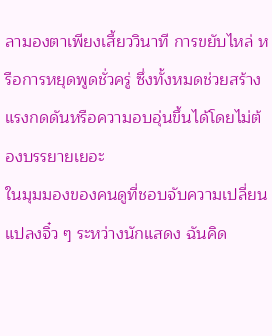ลามองตาเพียงเสี้ยววินาที การขยับไหล่ หรือการหยุดพูดชั่วครู่ ซึ่งทั้งหมดช่วยสร้างแรงกดดันหรือความอบอุ่นขึ้นได้โดยไม่ต้องบรรยายเยอะ
ในมุมมองของคนดูที่ชอบจับความเปลี่ยนแปลงจิ๋ว ๆ ระหว่างนักแสดง ฉันคิด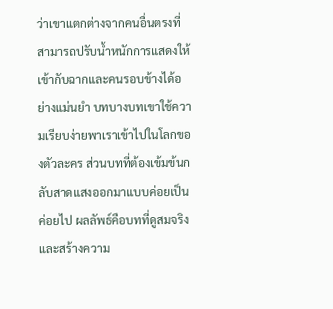ว่าเขาแตกต่างจากคนอื่นตรงที่สามารถปรับน้ำหนักการแสดงให้เข้ากับฉากและคนรอบข้างได้อย่างแม่นยำ บทบางบทเขาใช้ความเรียบง่ายพาเราเข้าไปในโลกของตัวละคร ส่วนบทที่ต้องเข้มข้นกลับสาดแสงออกมาแบบค่อยเป็นค่อยไป ผลลัพธ์คือบทที่ดูสมจริงและสร้างความ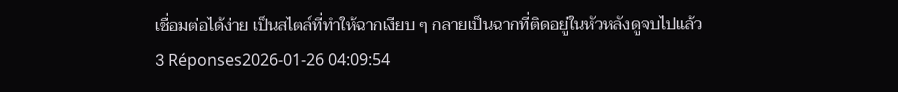เชื่อมต่อได้ง่าย เป็นสไตล์ที่ทำให้ฉากเงียบ ๆ กลายเป็นฉากที่ติดอยู่ในหัวหลังดูจบไปแล้ว
3 Réponses2026-01-26 04:09:54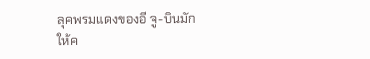ลุคพรมแดงของอี จู-บินมักให้ค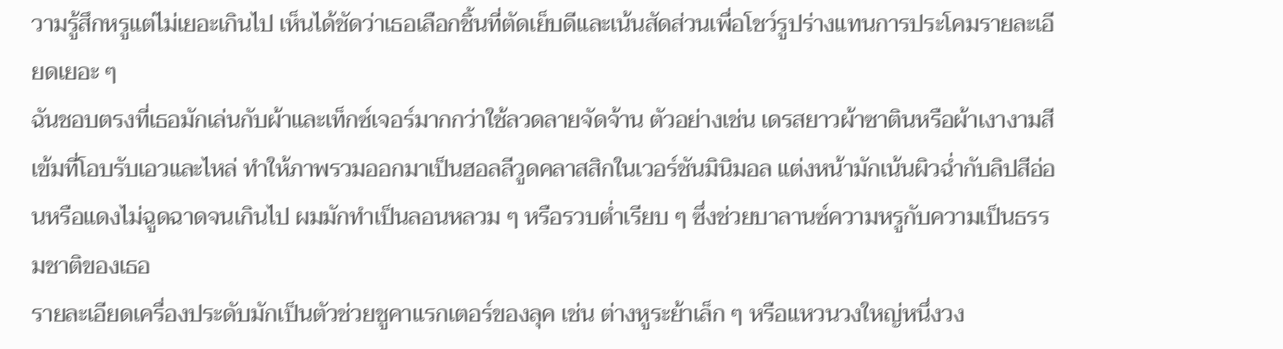วามรู้สึกหรูแต่ไม่เยอะเกินไป เห็นได้ชัดว่าเธอเลือกชิ้นที่ตัดเย็บดีและเน้นสัดส่วนเพื่อโชว์รูปร่างแทนการประโคมรายละเอียดเยอะ ๆ
ฉันชอบตรงที่เธอมักเล่นกับผ้าและเท็กซ์เจอร์มากกว่าใช้ลวดลายจัดจ้าน ตัวอย่างเช่น เดรสยาวผ้าซาตินหรือผ้าเงางามสีเข้มที่โอบรับเอวและไหล่ ทำให้ภาพรวมออกมาเป็นฮอลลีวูดคลาสสิกในเวอร์ชันมินิมอล แต่งหน้ามักเน้นผิวฉ่ำกับลิปสีอ่อนหรือแดงไม่ฉูดฉาดจนเกินไป ผมมักทำเป็นลอนหลวม ๆ หรือรวบต่ำเรียบ ๆ ซึ่งช่วยบาลานซ์ความหรูกับความเป็นธรรมชาติของเธอ
รายละเอียดเครื่องประดับมักเป็นตัวช่วยชูคาแรกเตอร์ของลุค เช่น ต่างหูระย้าเล็ก ๆ หรือแหวนวงใหญ่หนึ่งวง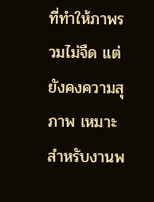ที่ทำให้ภาพรวมไม่จืด แต่ยังคงความสุภาพ เหมาะสำหรับงานพ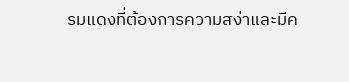รมแดงที่ต้องการความสง่าและมีค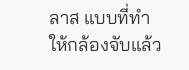ลาส แบบที่ทำให้กล้องจับแล้ว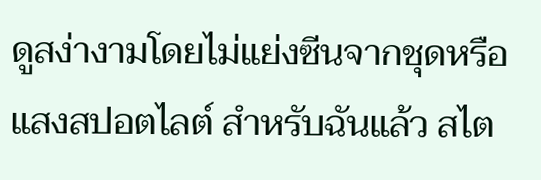ดูสง่างามโดยไม่แย่งซีนจากชุดหรือแสงสปอตไลต์ สำหรับฉันแล้ว สไต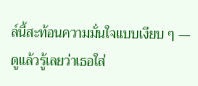ล์นี้สะท้อนความมั่นใจแบบเงียบ ๆ — ดูแล้วรู้เลยว่าเธอใส่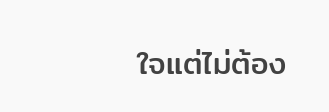ใจแต่ไม่ต้อง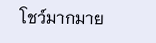โชว์มากมาย